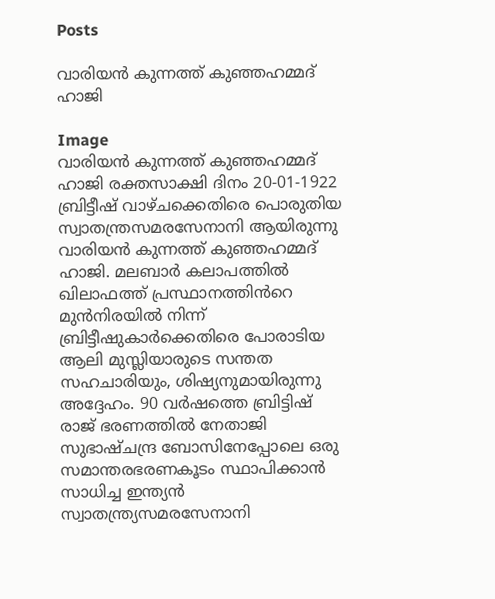Posts

വാരിയൻ കുന്നത്ത് കുഞ്ഞഹമ്മദ് ഹാജി

Image
വാരിയൻ കുന്നത്ത് കുഞ്ഞഹമ്മദ് ഹാജി രക്തസാക്ഷി ദിനം 20-01-1922 ബ്രിട്ടീഷ് വാഴ്ചക്കെതിരെ പൊരുതിയ സ്വാതന്ത്രസമരസേനാനി ആയിരുന്നു വാരിയൻ കുന്നത്ത് കുഞ്ഞഹമ്മദ് ഹാജി. മലബാർ കലാപത്തിൽ ഖിലാഫത്ത് പ്രസ്ഥാനത്തിൻറെ മുൻനിരയിൽ നിന്ന് ബ്രിട്ടീഷുകാർക്കെതിരെ പോരാടിയ ആലി മുസ്ലിയാരുടെ സന്തത സഹചാരിയും, ശിഷ്യനുമായിരുന്നു അദ്ദേഹം. 90 വർഷത്തെ ബ്രിട്ടിഷ് രാജ് ഭരണത്തിൽ നേതാജി സുഭാഷ്ചന്ദ്ര ബോസിനേപ്പോലെ ഒരു സമാന്തരഭരണകൂടം സ്ഥാപിക്കാൻ സാധിച്ച ഇന്ത്യൻ സ്വാതന്ത്ര്യസമരസേനാനി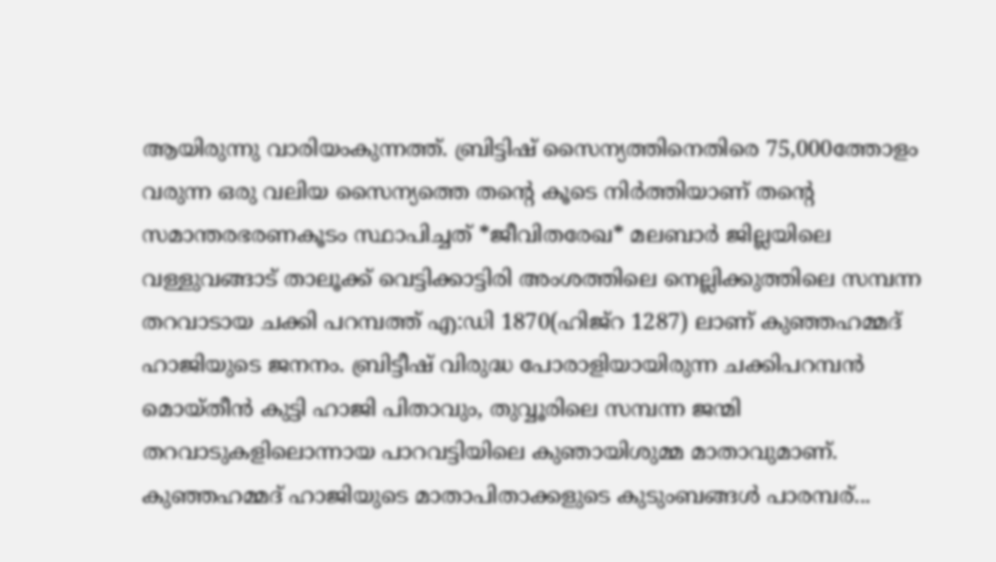ആയിരുന്നു വാരിയംകുന്നത്ത്. ബ്രിട്ടിഷ് സൈന്യത്തിനെതിരെ 75,000ത്തോളം വരുന്ന ഒരു വലിയ സൈന്യത്തെ തന്റെ കൂടെ നിർത്തിയാണ് തന്റെ സമാന്തരഭരണകൂടം സ്ഥാപിച്ചത് *ജീവിതരേഖ* മലബാർ ജില്ലയിലെ വള്ളുവങ്ങാട് താലൂക്ക് വെട്ടിക്കാട്ടിരി അംശത്തിലെ നെല്ലിക്കുത്തിലെ സമ്പന്ന തറവാടായ ചക്കി പറമ്പത്ത് എ:ഡി 1870(ഹിജ്‌റ 1287) ലാണ് കുഞ്ഞഹമ്മദ്‌ ഹാജിയുടെ ജനനം. ബ്രിട്ടീഷ് വിരുദ്ധ പോരാളിയായിരുന്ന ചക്കിപറമ്പൻ മൊയ്തീൻ കുട്ടി ഹാജി പിതാവും, തുവ്വൂരിലെ സമ്പന്ന ജന്മി തറവാടുകളിലൊന്നായ പാറവട്ടിയിലെ കുഞായിശുമ്മ മാതാവുമാണ്. കുഞ്ഞഹമ്മദ് ഹാജിയുടെ മാതാപിതാക്കളുടെ കുടുംബങ്ങൾ പാരമ്പര്...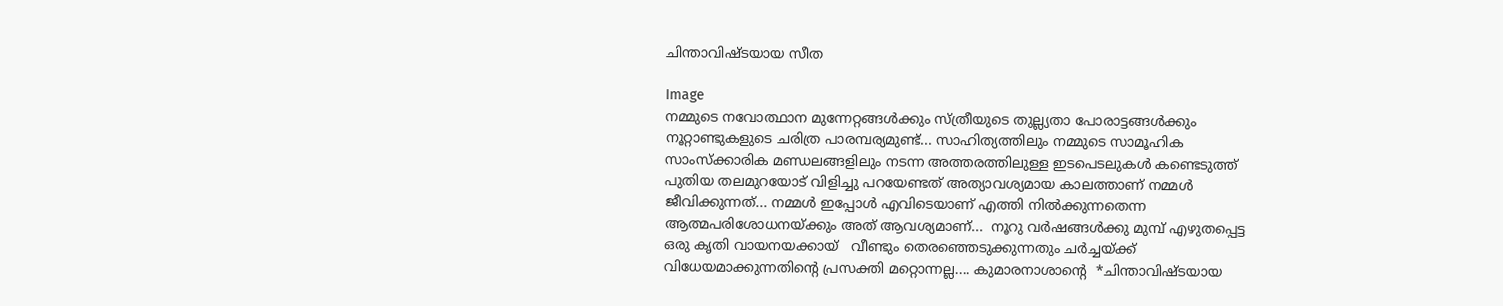ചിന്താവിഷ്ടയായ സീത

Image
നമ്മുടെ നവോത്ഥാന മുന്നേറ്റങ്ങൾക്കും സ്ത്രീയുടെ തുല്ല്യതാ പോരാട്ടങ്ങൾക്കും നൂറ്റാണ്ടുകളുടെ ചരിത്ര പാരമ്പര്യമുണ്ട്... സാഹിത്യത്തിലും നമ്മുടെ സാമൂഹിക സാംസ്ക്കാരിക മണ്ഡലങ്ങളിലും നടന്ന അത്തരത്തിലുള്ള ഇടപെടലുകൾ കണ്ടെടുത്ത് പുതിയ തലമുറയോട് വിളിച്ചു പറയേണ്ടത് അത്യാവശ്യമായ കാലത്താണ് നമ്മൾ ജീവിക്കുന്നത്... നമ്മൾ ഇപ്പോൾ എവിടെയാണ് എത്തി നിൽക്കുന്നതെന്ന ആത്മപരിശോധനയ്ക്കും അത് ആവശ്യമാണ്...  നൂറു വർഷങ്ങൾക്കു മുമ്പ് എഴുതപ്പെട്ട ഒരു കൃതി വായനയക്കായ്   വീണ്ടും തെരഞ്ഞെടുക്കുന്നതും ചർച്ചയ്ക്ക് വിധേയമാക്കുന്നതിന്റെ പ്രസക്തി മറ്റൊന്നല്ല.... കുമാരനാശാന്റെ  *ചിന്താവിഷ്ടയായ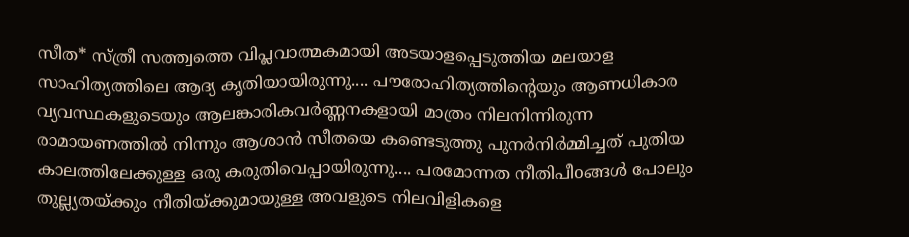സീത* സ്ത്രീ സത്ത്വത്തെ വിപ്ലവാത്മകമായി അടയാളപ്പെടുത്തിയ മലയാള സാഹിത്യത്തിലെ ആദ്യ കൃതിയായിരുന്നു.... പൗരോഹിത്യത്തിന്റെയും ആണധികാര വ്യവസ്ഥകളുടെയും ആലങ്കാരികവർണ്ണനകളായി മാത്രം നിലനിന്നിരുന്ന രാമായണത്തിൽ നിന്നും ആശാൻ സീതയെ കണ്ടെടുത്തു പുനർനിർമ്മിച്ചത് പുതിയ കാലത്തിലേക്കുള്ള ഒരു കരുതിവെപ്പായിരുന്നു.... പരമോന്നത നീതിപീoങ്ങൾ പോലും തുല്ല്യതയ്ക്കും നീതിയ്ക്കുമായുള്ള അവളുടെ നിലവിളികളെ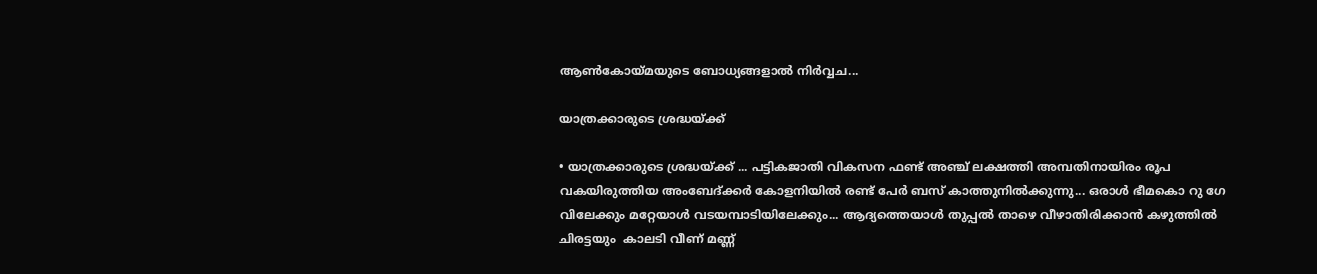ആൺകോയ്മയുടെ ബോധ്യങ്ങളാൽ നിർവ്വച...

യാത്രക്കാരുടെ ശ്രദ്ധയ്ക്ക്

• യാത്രക്കാരുടെ ശ്രദ്ധയ്ക്ക് ... പട്ടികജാതി വികസന ഫണ്ട് അഞ്ച് ലക്ഷത്തി അമ്പതിനായിരം രൂപ വകയിരുത്തിയ അംബേദ്ക്കർ കോളനിയിൽ രണ്ട് പേർ ബസ് കാത്തുനിൽക്കുന്നു... ഒരാൾ ഭീമകൊ റു ഗേ വിലേക്കും മറ്റേയാൾ വടയമ്പാടിയിലേക്കും... ആദ്യത്തെയാൾ തുപ്പൽ താഴെ വീഴാതിരിക്കാൻ കഴുത്തിൽ ചിരട്ടയും  കാലടി വീണ് മണ്ണ്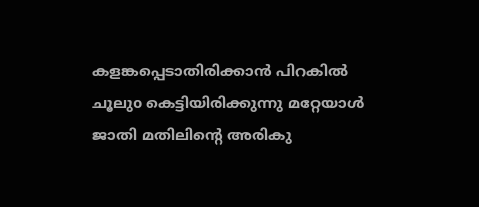കളങ്കപ്പെടാതിരിക്കാൻ പിറകിൽ ചൂലുo കെട്ടിയിരിക്കുന്നു മറ്റേയാൾ ജാതി മതിലിന്റെ അരികു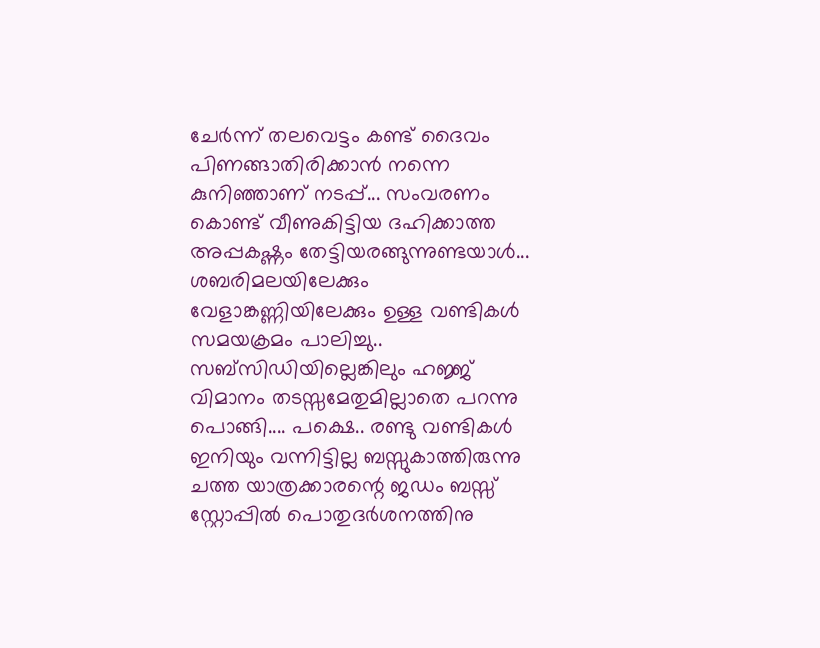ചേർന്ന് തലവെട്ടം കണ്ട് ദൈവം പിണങ്ങാതിരിക്കാൻ നന്നെ കുനിഞ്ഞാണ് നടപ്പ്... സംവരണം കൊണ്ട് വീണുകിട്ടിയ ദഹിക്കാത്ത അപ്പകഷ്ണം തേട്ടിയരങ്ങുന്നുണ്ടയാൾ... ശബരിമലയിലേക്കും വേളാങ്കണ്ണിയിലേക്കും ഉള്ള വണ്ടികൾ സമയക്രമം പാലിച്ചു.. സബ്സിഡിയില്ലെങ്കിലും ഹജ്ജ് വിമാനം തടസ്സമേതുമില്ലാതെ പറന്നു പൊങ്ങി.... പക്ഷെ.. രണ്ടു വണ്ടികൾ ഇനിയും വന്നിട്ടില്ല ബസ്സുകാത്തിരുന്നു ചത്ത യാത്രക്കാരന്റെ ജഡം ബസ്സ് സ്റ്റോപ്പിൽ പൊതുദർശനത്തിനു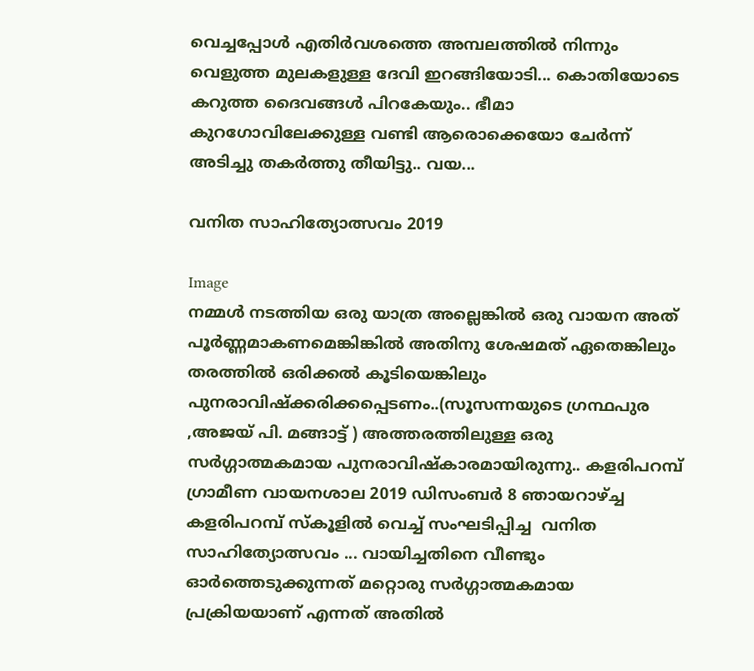വെച്ചപ്പോൾ എതിർവശത്തെ അമ്പലത്തിൽ നിന്നും വെളുത്ത മുലകളുള്ള ദേവി ഇറങ്ങിയോടി... കൊതിയോടെ കറുത്ത ദൈവങ്ങൾ പിറകേയും.. ഭീമാ കുറഗോവിലേക്കുള്ള വണ്ടി ആരൊക്കെയോ ചേർന്ന് അടിച്ചു തകർത്തു തീയിട്ടു.. വയ...

വനിത സാഹിത്യോത്സവം 2019

Image
നമ്മൾ നടത്തിയ ഒരു യാത്ര അല്ലെങ്കിൽ ഒരു വായന അത് പൂർണ്ണമാകണമെങ്കിങ്കിൽ അതിനു ശേഷമത് ഏതെങ്കിലും തരത്തിൽ ഒരിക്കൽ കൂടിയെങ്കിലും  പുനരാവിഷ്ക്കരിക്കപ്പെടണം..(സൂസന്നയുടെ ഗ്രന്ഥപുര ,അജയ് പി. മങ്ങാട്ട് ) അത്തരത്തിലുള്ള ഒരു സർഗ്ഗാത്മകമായ പുനരാവിഷ്കാരമായിരുന്നു.. കളരിപറമ്പ് ഗ്രാമീണ വായനശാല 2019 ഡിസംബർ 8 ഞായറാഴ്ച്ച കളരിപറമ്പ് സ്കൂളിൽ വെച്ച് സംഘടിപ്പിച്ച  വനിത സാഹിത്യോത്സവം ... വായിച്ചതിനെ വീണ്ടും ഓർത്തെടുക്കുന്നത് മറ്റൊരു സർഗ്ഗാത്മകമായ പ്രക്രിയയാണ് എന്നത് അതിൽ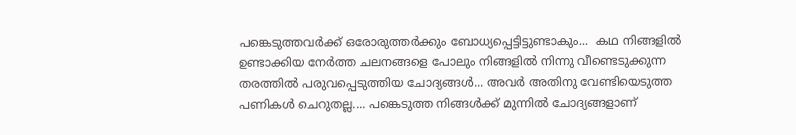പങ്കെടുത്തവർക്ക് ഒരോരുത്തർക്കും ബോധ്യപ്പെട്ടിട്ടുണ്ടാകും...  കഥ നിങ്ങളിൽ ഉണ്ടാക്കിയ നേർത്ത ചലനങ്ങളെ പോലും നിങ്ങളിൽ നിന്നു വീണ്ടെടുക്കുന്ന തരത്തിൽ പരുവപ്പെടുത്തിയ ചോദ്യങ്ങൾ... അവർ അതിനു വേണ്ടിയെടുത്ത പണികൾ ചെറുതല്ല.... പങ്കെടുത്ത നിങ്ങൾക്ക് മുന്നിൽ ചോദ്യങ്ങളാണ്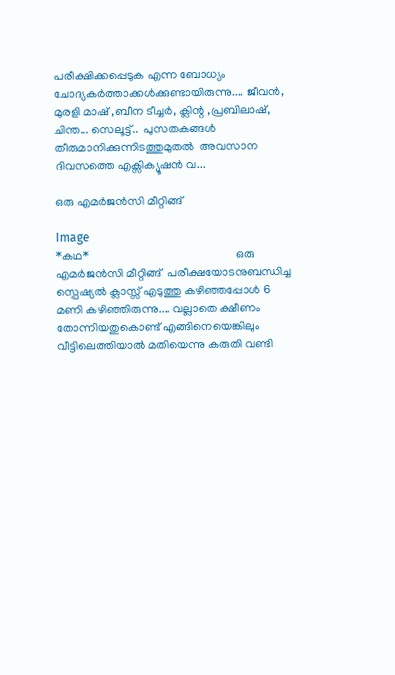പരീക്ഷിക്കപ്പെടുക എന്ന ബോധ്യം ചോദ്യകർത്താക്കൾക്കുണ്ടായിരുന്നു.... ജീവൻ, മുരളി മാഷ് ,ബീന ടീച്ചർ, ക്ലിന്റ ,പ്രബിലാഷ്, ചിന്ത... സെലൂട്ട്..  പുസതകങ്ങൾ തീരുമാനിക്കുന്നിടത്തുമുതൽ  അവസാന ദിവസത്തെ എക്സിക്യൂഷൻ വ...

ഒരു എമർജൻസി മീറ്റിങ്ങ്

Image
*കഥ*                                                  ഒരു എമർജൻസി മീറ്റിങ്ങ്  പരീക്ഷയോടനുബന്ധിച്ച സ്പെഷ്യൽ ക്ലാസ്സ് എടുത്തു കഴിഞ്ഞപ്പോൾ 6 മണി കഴിഞ്ഞിരുന്നു.... വല്ലാതെ ക്ഷീണം തോന്നിയതുകൊണ്ട് എങ്ങിനെയെങ്കിലും വീട്ടിലെത്തിയാൽ മതിയെന്നു കരുതി വണ്ടി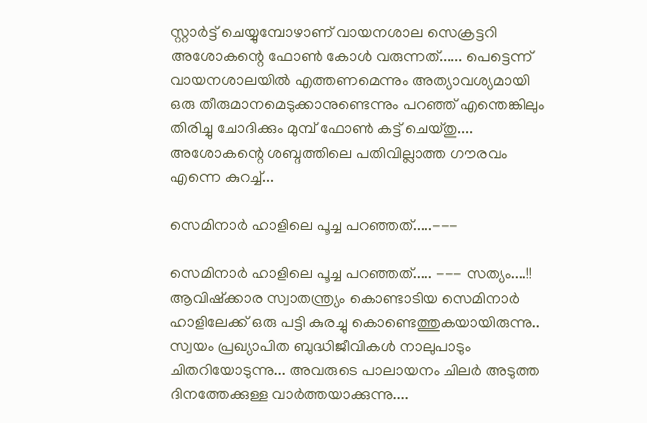സ്റ്റാർട്ട് ചെയ്യുമ്പോഴാണ് വായനശാല സെക്രട്ടറി അശോകന്റെ ഫോൺ കോൾ വരുന്നത്...... പെട്ടെന്ന് വായനശാലയിൽ എത്തണമെന്നും അത്യാവശ്യമായി ഒരു തീരുമാനമെടുക്കാനുണ്ടെന്നും പറഞ്ഞ് എന്തെങ്കിലും തിരിച്ചു ചോദിക്കും മുമ്പ് ഫോൺ കട്ട് ചെയ്തു.... അശോകന്റെ ശബ്ദത്തിലെ പതിവില്ലാത്ത ഗൗരവം എന്നെ കുറച്ച്...

സെമിനാർ ഹാളിലെ പൂച്ച പറഞ്ഞത്.....---

സെമിനാർ ഹാളിലെ പൂച്ച പറഞ്ഞത്..... --- സത്യം....!! ആവിഷ്ക്കാര സ്വാതന്ത്ര്യം കൊണ്ടാടിയ സെമിനാർ ഹാളിലേക്ക് ഒരു പട്ടി കുരച്ചു കൊണ്ടെത്തുകയായിരുന്നു.. സ്വയം പ്രഖ്യാപിത ബുദ്ധിജീവികൾ നാലുപാടും ചിതറിയോടുന്നു... അവരുടെ പാലായനം ചിലർ അടുത്ത ദിനത്തേക്കുള്ള വാർത്തയാക്കുന്നു....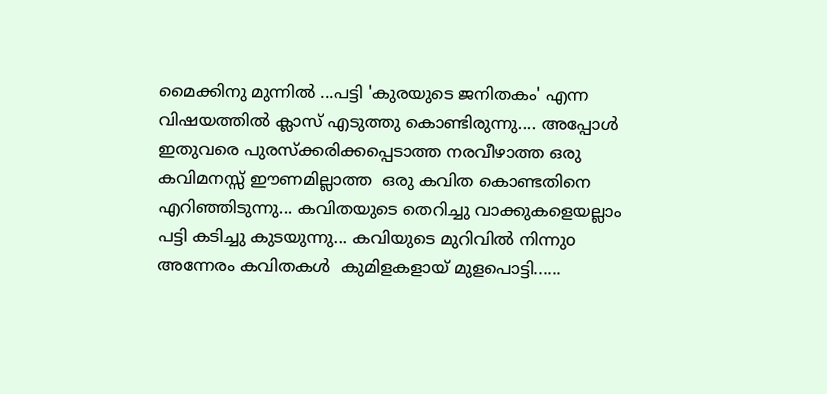മൈക്കിനു മുന്നിൽ ...പട്ടി 'കുരയുടെ ജനിതകം' എന്ന വിഷയത്തിൽ ക്ലാസ് എടുത്തു കൊണ്ടിരുന്നു.... അപ്പോൾ ഇതുവരെ പുരസ്ക്കരിക്കപ്പെടാത്ത നരവീഴാത്ത ഒരു കവിമനസ്സ് ഈണമില്ലാത്ത  ഒരു കവിത കൊണ്ടതിനെ എറിഞ്ഞിടുന്നു... കവിതയുടെ തെറിച്ചു വാക്കുകളെയല്ലാം പട്ടി കടിച്ചു കുടയുന്നു... കവിയുടെ മുറിവിൽ നിന്നുo അന്നേരം കവിതകൾ  കുമിളകളായ് മുളപൊട്ടി......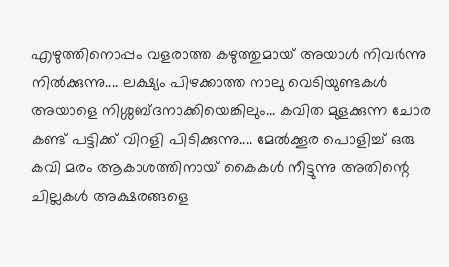എഴുത്തിനൊപ്പം വളരാത്ത കഴുത്തുമായ് അയാൾ നിവർന്നു നിൽക്കുന്നു.... ലക്ഷ്യം പിഴക്കാത്ത നാലു വെടിയുണ്ടകൾ അയാളെ നിശ്ശബ്ദനാക്കിയെങ്കിലും... കവിത മുളക്കുന്ന ചോര കണ്ട് പട്ടിക്ക് വിറളി പിടിക്കുന്നു.... മേൽക്കൂര പൊളിച്ച് ഒരു കവി മരം ആകാശത്തിനായ് കൈകൾ നീട്ടുന്നു അതിന്റെ ചില്ലകൾ അക്ഷരങ്ങളെ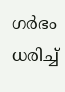ഗർഭം ധരിച്ച്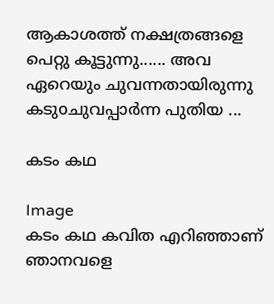ആകാശത്ത് നക്ഷത്രങ്ങളെ പെറ്റു കൂട്ടുന്നു...... അവ ഏറെയും ചുവന്നതായിരുന്നു കടുoചുവപ്പാർന്ന പുതിയ ...

കടം കഥ

Image
കടം കഥ കവിത എറിഞ്ഞാണ് ഞാനവളെ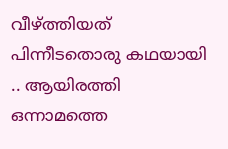വീഴ്ത്തിയത് പിന്നീടതൊരു കഥയായി .. ആയിരത്തി ഒന്നാമത്തെ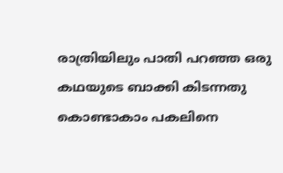രാത്രിയിലും പാതി പറഞ്ഞ ഒരു  കഥയുടെ ബാക്കി കിടന്നതു കൊണ്ടാകാം പകലിനെ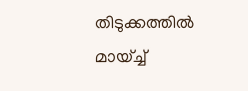തിടുക്കത്തിൽ മായ്ച്ച്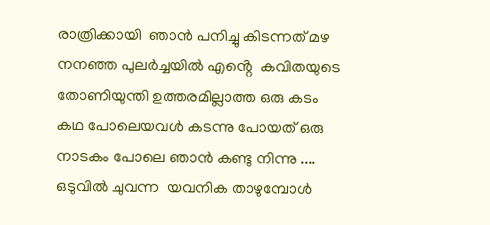രാത്രിക്കായി  ഞാൻ പനിച്ചു കിടന്നത് മഴ നനഞ്ഞ പുലർച്ചയിൽ എൻ്റെ  കവിതയുടെ തോണിയുന്തി ഉത്തരമില്ലാത്ത ഒരു കടം കഥ പോലെയവൾ കടന്നു പോയത് ഒരു  നാടകം പോലെ ഞാൻ കണ്ടു നിന്നു .... ഒടുവിൽ ചുവന്ന  യവനിക താഴുമ്പോൾ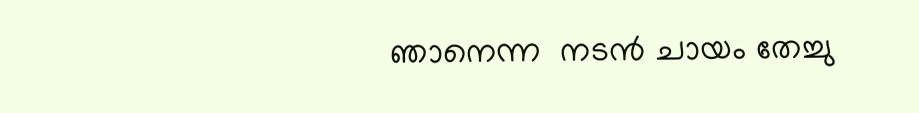ഞാനെന്ന  നടൻ ചായം തേച്ചു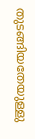തുടങ്ങിയതേയുള്ളു